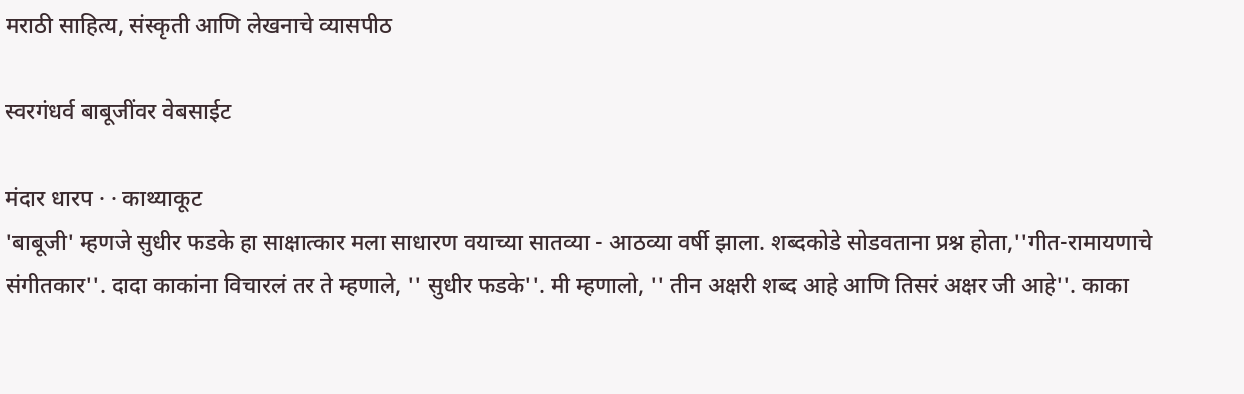मराठी साहित्य, संस्कृती आणि लेखनाचे व्यासपीठ

स्वरगंधर्व बाबूजींवर वेबसाईट

मंदार धारप · · काथ्याकूट
'बाबूजी' म्हणजे सुधीर फडके हा साक्षात्कार मला साधारण वयाच्या सातव्या - आठव्या वर्षी झाला. शब्दकोडे सोडवताना प्रश्न होता,''गीत-रामायणाचे संगीतकार''. दादा काकांना विचारलं तर ते म्हणाले, '' सुधीर फडके''. मी म्हणालो, '' तीन अक्षरी शब्द आहे आणि तिसरं अक्षर जी आहे''. काका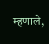म्हणाले,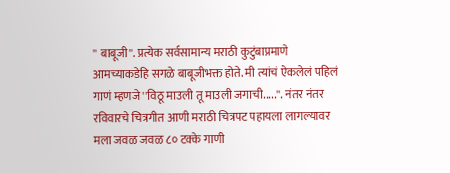'' बाबूजी''. प्रत्येक सर्वसामान्य मराठी कुटुंबाप्रमाणे आमच्याकडेहि सगळे बाबूजीभक्त होते. मी त्यांचं ऐकलेलं पहिलं गाणं म्हणजे ''विठू माउली तू माउली जगाची.....''. नंतर नंतर रविवारचे चित्रगीत आणी मराठी चित्रपट पहायला लागल्यावर मला जवळ जवळ ८० टक्के गाणी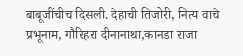बाबूजींचीच दिसली. देहाची तिजोरी, नित्य वाचे प्रभूनाम, गौरिहरा दीनानाथा,कानडा राजा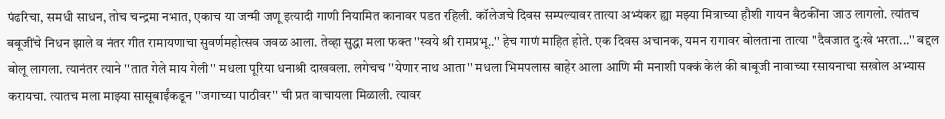पंढरिचा, समधी साधन, तोच चन्द्रमा नभात, एकाच या जन्मी जणू इत्यादी गाणी नियामित कानावर पडत रहिली. कॉलेजचे दिवस सम्पल्यावर तात्या अभ्यंकर ह्या मझ्या मित्राच्या हौशी गायन बैठकींना जाउ लागलो. त्यांतच बबूजींचे निधन झाले व नंतर गीत रामायणाचा सुवर्णमहोत्सव जवळ आला. तेव्हा सुद्धा मला फक्त ''स्वये श्री रामप्रभू..'' हेच गाणं माहित होते. एक दिवस अचानक, यमन रागावर बोलताना तात्या ''दैवजात दुःखे भरता...'' बद्दल बोलू लागला. त्यानंतर त्याने ''तात गेले माय गेली'' मधला पूरिया धनाश्री दाखवला. लगेचच ''येणार नाथ आता'' मधला भिमपलास बाहेर आला आणि मी मनाशी पक्कं केलं की बाबूजी नावाच्या रसायनाचा सखोल अभ्यास करायचा. त्यातच मला माझ्या सासूबाईंकडून ''जगाच्या पाठीवर'' ची प्रत वाचायला मिळाली. त्यावर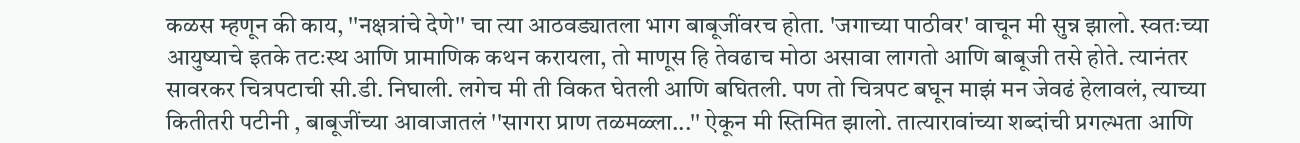कळस म्हणून की काय, ''नक्षत्रांचे देणे'' चा त्या आठवड्यातला भाग बाबूजींवरच होता. 'जगाच्या पाठीवर' वाचून मी सुन्न झालो. स्वतःच्या आयुष्याचे इतके तटःस्थ आणि प्रामाणिक कथन करायला, तो माणूस हि तेवढाच मोठा असावा लागतो आणि बाबूजी तसे होते. त्यानंतर सावरकर चित्रपटाची सी.डी. निघाली. लगेच मी ती विकत घेतली आणि बघितली. पण तो चित्रपट बघून माझं मन जेवढं हेलावलं, त्याच्या कितीतरी पटीनी , बाबूजींच्या आवाजातलं ''सागरा प्राण तळमळ्ला...'' ऐकून मी स्तिमित झालो. तात्यारावांच्या शब्दांची प्रगल्भता आणि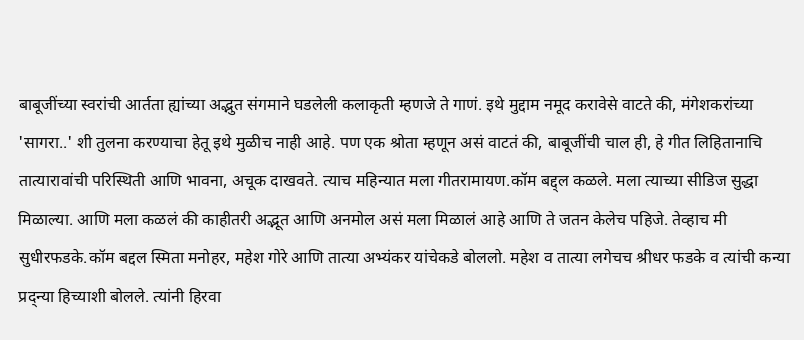बाबूजींच्या स्वरांची आर्तता ह्यांच्या अद्भुत संगमाने घडलेली कलाकृती म्हणजे ते गाणं. इथे मुद्दाम नमूद करावेसे वाटते की, मंगेशकरांच्या 'सागरा..' शी तुलना करण्याचा हेतू इथे मुळीच नाही आहे. पण एक श्रोता म्हणून असं वाटतं की, बाबूजींची चाल ही, हे गीत लिहितानाचि तात्यारावांची परिस्थिती आणि भावना, अचूक दाखवते. त्याच महिन्यात मला गीतरामायण.कॉम बद्द्ल कळले. मला त्याच्या सीडिज सुद्धा मिळाल्या. आणि मला कळलं की काहीतरी अद्भूत आणि अनमोल असं मला मिळालं आहे आणि ते जतन केलेच पहिजे. तेव्हाच मी सुधीरफडके.कॉम बद्दल स्मिता मनोहर, महेश गोरे आणि तात्या अभ्यंकर यांचेकडे बोललो. महेश व तात्या लगेचच श्रीधर फडके व त्यांची कन्या प्रद्न्या हिच्याशी बोलले. त्यांनी हिरवा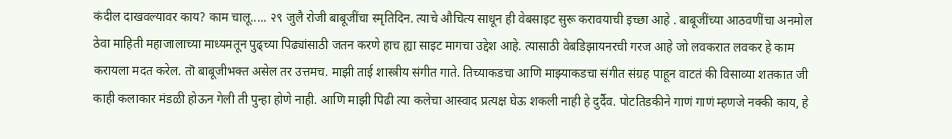कंदील दाखवल्यावर काय? काम चालू..... २९ जुलै रोजी बाबूजींचा स्मृतिदिन. त्याचे औचित्य साधून ही वेबसाइट सुरू करावयाची इच्छा आहे . बाबूजींच्या आठवणींचा अनमोल ठेवा माहिती महाजालाच्या माध्यमतून पुढ्च्या पिढ्यांसाठी जतन करणे हाच ह्या साइट मागचा उद्देश आहे. त्यासाठी वेबडिझायनरची गरज आहे जो लवकरात लवकर हे काम करायला मदत करेल. तॊ बाबूजीभक्त असेल तर उत्तमच. माझी ताई शास्त्रीय संगीत गाते. तिच्याकडचा आणि माझ्याकडचा संगीत संग्रह पाहून वाटतं की विसाव्या शतकात जी काही कलाकार मंडळी होऊन गेली ती पुन्हा होणे नाही. आणि माझी पिढी त्या कलेचा आस्वाद प्रत्यक्ष घेऊ शकली नाही हे दुर्दैव. पोटतिडकीने गाणं गाणं म्हणजे नक्की काय, हे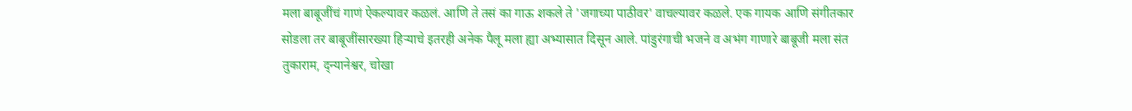मला बाबूजींचं गाणं ऐकल्यावर कळलं. आणि ते तसं का गाऊ शकले ते 'जगाच्या पाठीवर' वाचल्यावर कळले. एक गायक आणि संगीतकार सोडला तर बाबूजींसारख्या हिऱ्याचे इतरही अनेक पैलू मला ह्या अभ्यासात दिसून आले. पांडुरंगाची भजने व अभंग गाणारे बाबूजी मला संत तुकाराम, द्न्यानेश्वर, चोखा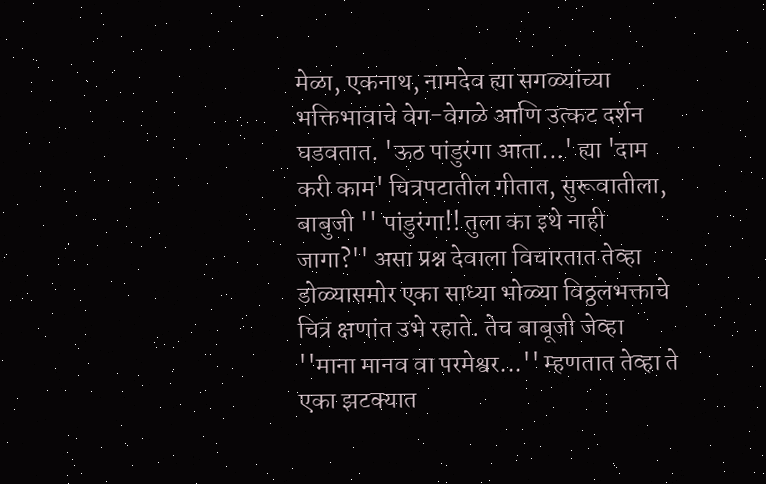मेळा, एकनाथ, नामदेव ह्या सगळ्यांच्या भक्तिभावाचे वेग-वेगळे आणि उत्कट दर्शन घडवतात. 'ऊठ पांडुरंगा आता...' ह्या 'दाम करी काम' चित्रपटातील गीतात, सुरूवातीला, बाबुजी '' पांडुरंगा!! तुला का इथे नाही जागा?'' असा प्रश्न देवाला विचारतात तेव्हा डोळ्यासमोर एका साध्या भोळ्या विठ्ठलभक्ताचे चित्र क्षणांत उभे रहाते. तेच बाबूजी जेव्हा ''माना मानव वा परमेश्वर...'' म्हणतात तेव्हा ते एका झटक्यात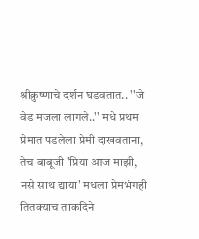श्रीक्रुष्णाचे दर्शन घडवतात.. ''जे वेड मजला लागले..'' मधे प्रथम प्रेमात पडलेला प्रेमी दाखवताना, तेच बाबूजी 'प्रिया आज माझी, नसे साथ द्याया' मधला प्रेमभंगही तितक्याच ताकदिने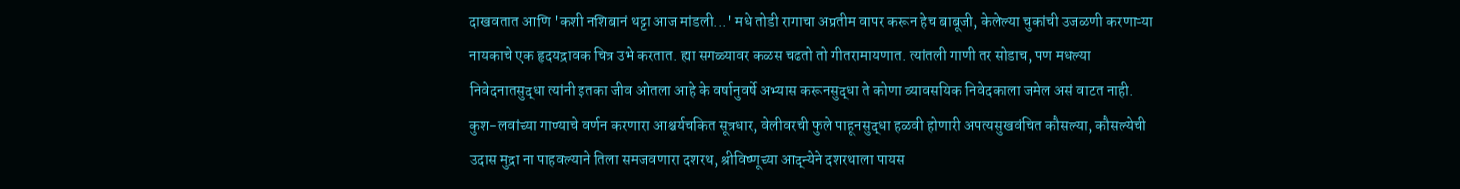दाखवतात आणि 'कशी नशिबानं थट्टा आज मांडली...' मधे तोडी रागाचा अप्रतीम वापर करून हेच बाबूजी, केलेल्या चुकांची उजळणी करणाऱ्या नायकाचे एक हृदयद्रावक चित्र उभे करतात. ह्या सगळ्यावर कळस चढतो तो गीतरामायणात. त्यांतली गाणी तर सोडाच, पण मधल्या निवेदनातसुद्धा त्यांनी इतका जीव ओतला आहे के वर्षानुवर्षे अभ्यास करूनसुद्धा ते कोणा व्यावसयिक निवेदकाला जमेल असं वाटत नाही. कुश-लवांच्या गाण्याचे वर्णन करणारा आश्चर्यचकित सूत्रधार, वेलीवरची फुले पाहूनसुद्धा हळवी होणारी अपत्यसुखवंचित कौसल्या, कौसल्येची उदास मुद्रा ना पाहवल्याने तिला समजवणारा दशरथ, श्रीविष्णूच्या आद्न्येने दशरथाला पायस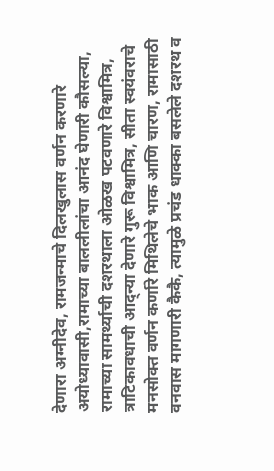देणारा अग्नीदेव, रामजन्माचे दिलखुलास वर्णन करणारे अयोध्यावासी,रामाच्या बाललीलांचा आनंद घेणारी कौसल्या, रामाच्या सामर्थ्याची दशरथाला ओळख पटवणारे विश्वामित्र, त्राटिकावधाची आद्न्या देणारे गुरू विश्वामित्र, सीता स्वयंवराचे मनसोक्त वर्णन कर्णारे मिथिलेचे भाक आणि चारण, रामासाठी वनवास मागणारी कैकै, त्यामुळे प्रचंड धाक्का बसलेले दशरथ व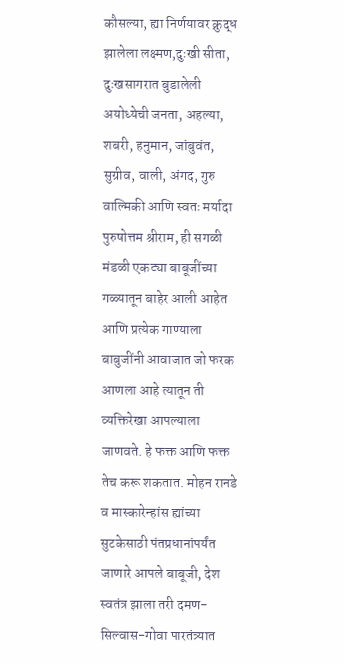कौसल्या, ह्या निर्णयावर क्रुद्ध झालेला लक्ष्मण,दुःखी सीता, दुःखसागरात बुडालेली अयोध्येची जनता, अहल्या, शबरी, हनुमान, जांबुवंत, सुग्रीव, वाली, अंगद, गुरु वाल्मिकी आणि स्वतः मर्यादा पुरुषोत्तम श्रीराम, ही सगळी मंडळी एकट्या बाबूजींच्या गळ्यातून बाहेर आली आहेत आणि प्रत्येक गाण्याला बाबुजींनी आवाजात जो फरक आणला आहे त्यातून ती व्यक्तिरेखा आपल्याला जाणवते. हे फक्त आणि फक्त तेच करू शकतात. मोहन रानडे व मास्कारेन्हांस ह्यांच्या सुटकेसाठी पंतप्रधानांपर्यंत जाणारे आपले बाबूजी, देश स्वतंत्र झाला तरी दमण-सिल्वास-गोवा पारतंत्र्यात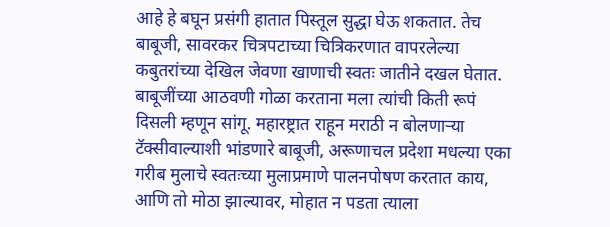आहे हे बघून प्रसंगी हातात पिस्तूल सुद्धा घेऊ शकतात. तेच बाबूजी, सावरकर चित्रपटाच्या चित्रिकरणात वापरलेल्या कबुतरांच्या देखिल जेवणा खाणाची स्वतः जातीने दखल घेतात. बाबूजींच्या आठवणी गोळा करताना मला त्यांची किती रूपं दिसली म्हणून सांगू. महारष्ट्रात राहून मराठी न बोलणाऱ्या टॅक्सीवाल्याशी भांडणारे बाबूजी, अरूणाचल प्रदेशा मधल्या एका गरीब मुलाचे स्वतःच्या मुलाप्रमाणे पालनपोषण करतात काय, आणि तो मोठा झाल्यावर, मोहात न पडता त्याला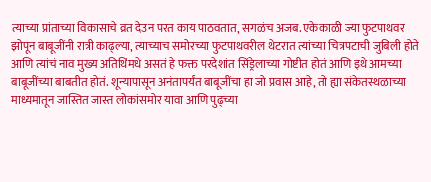त्याच्या प्रांताच्या विकासाचे व्रत देउन परत काय पाठवतात, सगळंच अजब. एकेकाळी ज्या फुटपाथवर झोपून बाबूजींनी रात्री काढ्ल्या, त्याच्याच समोरच्या फुटपाथवरील थेटरात त्यांच्या चित्रपटाची जुबिली होते आणि त्यांचं नाव मुख्य अतिथिंमधे असतं हे फक्त परदेशांत सिंड्रेलाच्या गोष्टीत होतं आणि इथे आमच्या बाबूजींच्या बाबतीत होतं. शून्यापासून अनंतापर्यंत बाबूजींचा हा जो प्रवास आहे, तो ह्या संकेतस्थळाच्या माध्यमातून जास्तित जास्त लोकांसमोर यावा आणि पुढ्च्या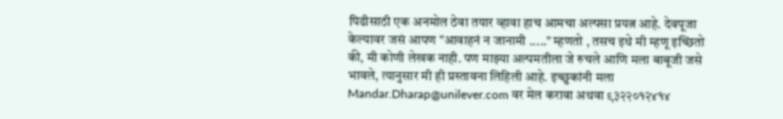पिढीसाठी एक अनमोल ठेवा तयार व्हावा हाच आमचा अल्पसा प्रयत्न आहे. देवपूजा केल्यावर जसं आपण "आवाहनं न जानामी ....." म्हणतो , तसच इथे मी म्हणू इच्छितो की, मी कोणी लेखक नाही. पण माझ्या अल्पमतीला जे रुचले आणि मला बाबूजी जसे भावले, त्यानुसार मी ही प्रस्तावना लिहिली आहे. इच्छुकांनी मला Mandar.Dharap@unilever.com वर मेल करावा अथवा ९३२२०१२४१४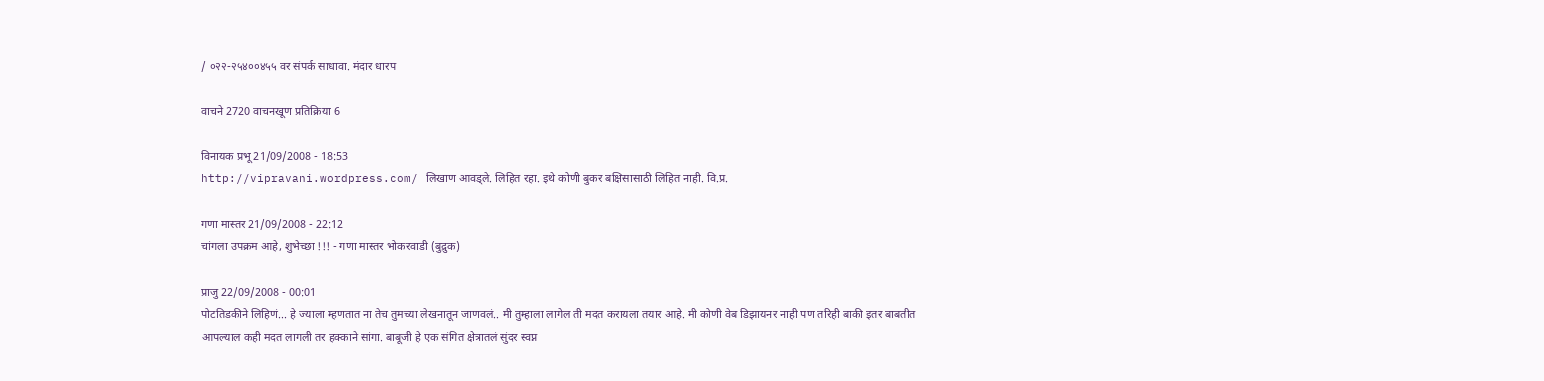/ ०२२-२५४००४५५ वर संपर्क साधावा. मंदार धारप

वाचने 2720 वाचनखूण प्रतिक्रिया 6

विनायक प्रभू 21/09/2008 - 18:53
http://vipravani.wordpress.com/ लिखाण आवड्ले. लिहित रहा. इथे कोणी बुकर बक्षिसासाठी लिहित नाही. वि.प्र.

गणा मास्तर 21/09/2008 - 22:12
चांगला उपक्रम आहे, शुभेच्छा !!! - गणा मास्तर भोकरवाडी (बुद्रुक)

प्राजु 22/09/2008 - 00:01
पोटतिडकीने लिहिणं... हे ज्याला म्हणतात ना तेच तुमच्या लेखनातून जाणवलं.. मी तुम्हाला लागेल ती मदत करायला तयार आहे. मी कोणी वेब डिझायनर नाही पण तरिही बाकी इतर बाबतीत आपल्याल कही मदत लागली तर हक्काने सांगा. बाबूजी हे एक संगित क्षेत्रातलं सुंदर स्वप्न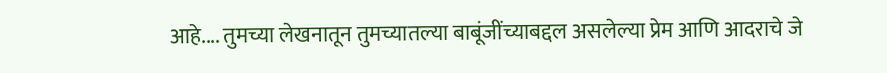आहे.... तुमच्या लेखनातून तुमच्यातल्या बाबूंजींच्याबद्दल असलेल्या प्रेम आणि आदराचे जे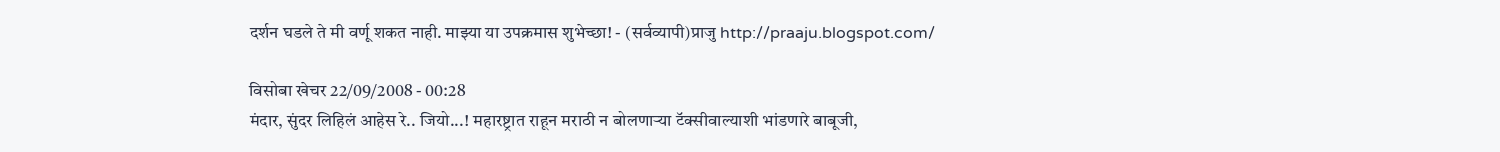दर्शन घडले ते मी वर्णू शकत नाही. माझ्या या उपक्रमास शुभेच्छा! - (सर्वव्यापी)प्राजु http://praaju.blogspot.com/

विसोबा खेचर 22/09/2008 - 00:28
मंदार, सुंदर लिहिलं आहेस रे.. जियो...! महारष्ट्रात राहून मराठी न बोलणाऱ्या टॅक्सीवाल्याशी भांडणारे बाबूजी,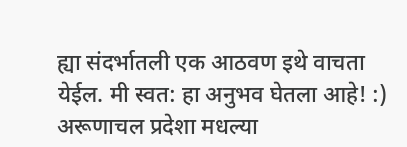ह्या संदर्भातली एक आठवण इथे वाचता येईल. मी स्वत: हा अनुभव घेतला आहे! :) अरूणाचल प्रदेशा मधल्या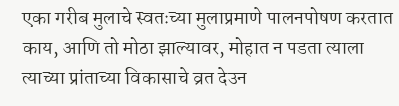एका गरीब मुलाचे स्वतःच्या मुलाप्रमाणे पालनपोषण करतात काय, आणि तो मोठा झाल्यावर, मोहात न पडता त्याला त्याच्या प्रांताच्या विकासाचे व्रत देउन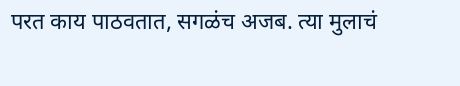परत काय पाठवतात, सगळंच अजब. त्या मुलाचं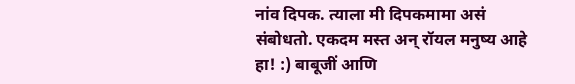नांव दिपक. त्याला मी दिपकमामा असं संबोधतो. एकदम मस्त अन् रॉयल मनुष्य आहे हा! :) बाबूजीं आणि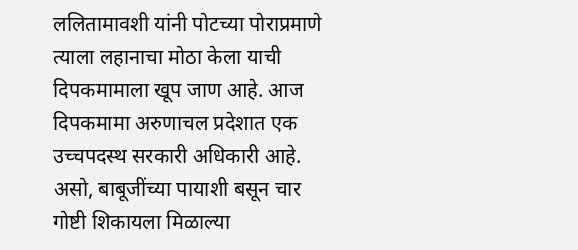ललितामावशी यांनी पोटच्या पोराप्रमाणे त्याला लहानाचा मोठा केला याची दिपकमामाला खूप जाण आहे. आज दिपकमामा अरुणाचल प्रदेशात एक उच्चपदस्थ सरकारी अधिकारी आहे. असो, बाबूजींच्या पायाशी बसून चार गोष्टी शिकायला मिळाल्या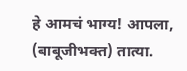हे आमचं भाग्य! आपला, (बाबूजीभक्त) तात्या.